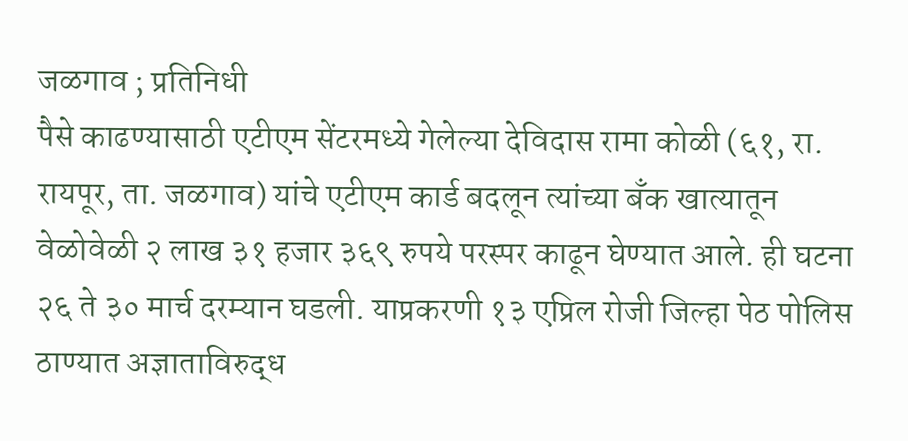जळगाव ; प्रतिनिधी
पैसे काढण्यासाठी एटीएम सेंटरमध्ये गेलेल्या देविदास रामा कोळी (६१, रा. रायपूर, ता. जळगाव) यांचे एटीएम कार्ड बदलून त्यांच्या बँक खात्यातून वेळोवेळी २ लाख ३१ हजार ३६९ रुपये परस्पर काढून घेण्यात आले. ही घटना २६ ते ३० मार्च दरम्यान घडली. याप्रकरणी १३ एप्रिल रोजी जिल्हा पेठ पोलिस ठाण्यात अज्ञाताविरुद्ध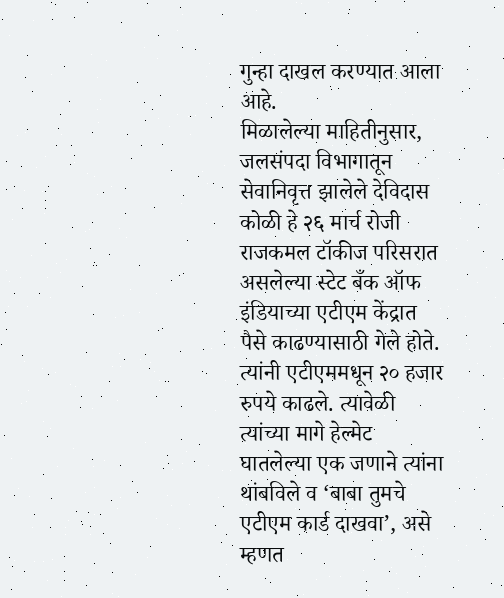गुन्हा दाखल करण्यात आला आहे.
मिळालेल्या माहितीनुसार, जलसंपदा विभागातून सेवानिवृत्त झालेले देविदास कोळी हे २६ मार्च रोजी राजकमल टॉकीज परिसरात असलेल्या स्टेट बँक ऑफ इंडियाच्या एटीएम केंद्रात पैसे काढण्यासाठी गेले होते. त्यांनी एटीएममधून २० हजार रुपये काढले. त्यावेळी त्यांच्या मागे हेल्मेट घातलेल्या एक जणाने त्यांना थांबविले व ‘बाबा तुमचे एटीएम कार्ड दाखवा’, असे म्हणत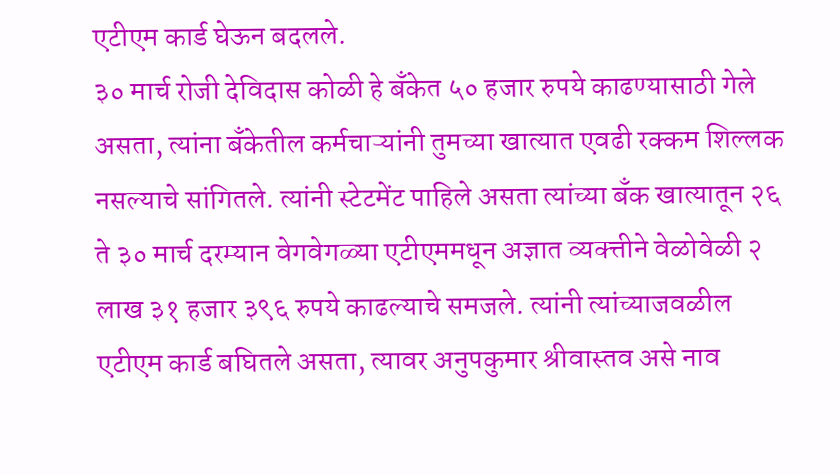एटीएम कार्ड घेऊन बदलले.
३० मार्च रोजी देविदास कोळी हे बँकेत ५० हजार रुपये काढण्यासाठी गेले असता, त्यांना बँकेतील कर्मचाऱ्यांनी तुमच्या खात्यात एवढी रक्कम शिल्लक नसल्याचे सांगितले. त्यांनी स्टेटमेंट पाहिले असता त्यांच्या बँक खात्यातून २६ ते ३० मार्च दरम्यान वेगवेगळ्या एटीएममधून अज्ञात व्यक्त्तीने वेळोवेळी २ लाख ३१ हजार ३९६ रुपये काढल्याचे समजले. त्यांनी त्यांच्याजवळील एटीएम कार्ड बघितले असता, त्यावर अनुपकुमार श्रीवास्तव असे नाव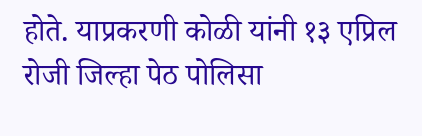होते. याप्रकरणी कोळी यांनी १३ एप्रिल रोजी जिल्हा पेठ पोलिसा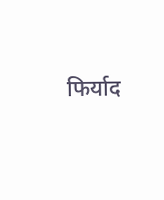फिर्याद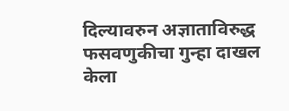दिल्यावरुन अज्ञाताविरुद्ध फसवणुकीचा गुन्हा दाखल केला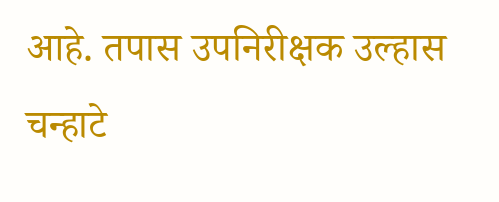आहे. तपास उपनिरीक्षक उल्हास चन्हाटे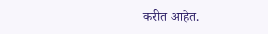करीत आहेत.